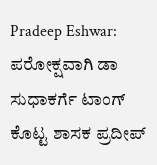Pradeep Eshwar: ಪರೋಕ್ಷವಾಗಿ ಡಾ ಸುಧಾಕರ್ಗೆ ಟಾಂಗ್ ಕೊಟ್ಟ ಶಾಸಕ ಪ್ರದೀಪ್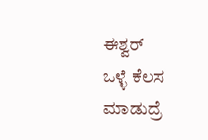ಈಶ್ವರ್
ಒಳ್ಳೆ ಕೆಲಸ ಮಾಡುದ್ರೆ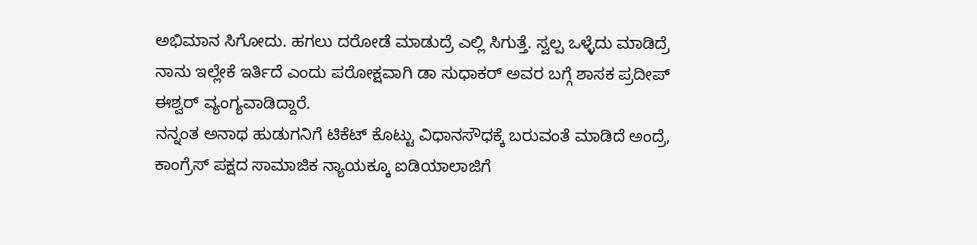ಅಭಿಮಾನ ಸಿಗೋದು. ಹಗಲು ದರೋಡೆ ಮಾಡುದ್ರೆ ಎಲ್ಲಿ ಸಿಗುತ್ತೆ. ಸ್ವಲ್ಪ ಒಳ್ಳೆದು ಮಾಡಿದ್ರೆ ನಾನು ಇಲ್ಲೇಕೆ ಇರ್ತಿದೆ ಎಂದು ಪರೋಕ್ಷವಾಗಿ ಡಾ ಸುಧಾಕರ್ ಅವರ ಬಗ್ಗೆ ಶಾಸಕ ಪ್ರದೀಪ್ ಈಶ್ವರ್ ವ್ಯಂಗ್ಯವಾಡಿದ್ದಾರೆ.
ನನ್ನಂತ ಅನಾಥ ಹುಡುಗನಿಗೆ ಟಿಕೆಟ್ ಕೊಟ್ಟು ವಿಧಾನಸೌಧಕ್ಕೆ ಬರುವಂತೆ ಮಾಡಿದೆ ಅಂದ್ರೆ, ಕಾಂಗ್ರೆಸ್ ಪಕ್ಷದ ಸಾಮಾಜಿಕ ನ್ಯಾಯಕ್ಕೂ ಐಡಿಯಾಲಾಜಿಗೆ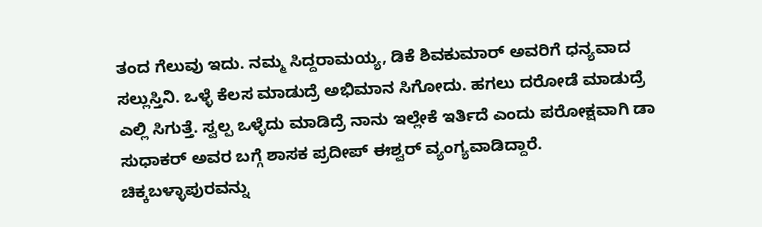ತಂದ ಗೆಲುವು ಇದು. ನಮ್ಮ ಸಿದ್ದರಾಮಯ್ಯ, ಡಿಕೆ ಶಿವಕುಮಾರ್ ಅವರಿಗೆ ಧನ್ಯವಾದ ಸಲ್ಲುಸ್ತಿನಿ. ಒಳ್ಳೆ ಕೆಲಸ ಮಾಡುದ್ರೆ ಅಭಿಮಾನ ಸಿಗೋದು. ಹಗಲು ದರೋಡೆ ಮಾಡುದ್ರೆ ಎಲ್ಲಿ ಸಿಗುತ್ತೆ. ಸ್ವಲ್ಪ ಒಳ್ಳೆದು ಮಾಡಿದ್ರೆ ನಾನು ಇಲ್ಲೇಕೆ ಇರ್ತಿದೆ ಎಂದು ಪರೋಕ್ಷವಾಗಿ ಡಾ ಸುಧಾಕರ್ ಅವರ ಬಗ್ಗೆ ಶಾಸಕ ಪ್ರದೀಪ್ ಈಶ್ವರ್ ವ್ಯಂಗ್ಯವಾಡಿದ್ದಾರೆ.
ಚಿಕ್ಕಬಳ್ಳಾಪುರವನ್ನು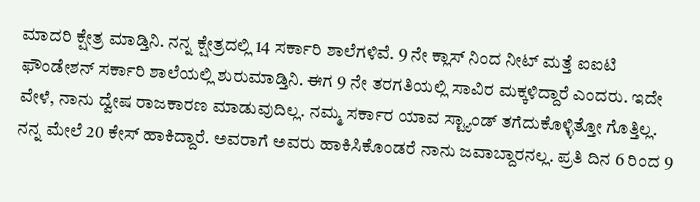ಮಾದರಿ ಕ್ಷೇತ್ರ ಮಾಡ್ತಿನಿ. ನನ್ನ ಕ್ಷೇತ್ರದಲ್ಲಿ 14 ಸರ್ಕಾರಿ ಶಾಲೆಗಳಿವೆ. 9 ನೇ ಕ್ಲಾಸ್ ನಿಂದ ನೀಟ್ ಮತ್ತೆ ಐಐಟಿ ಫೌಂಡೇಶನ್ ಸರ್ಕಾರಿ ಶಾಲೆಯಲ್ಲಿ ಶುರುಮಾಡ್ತಿನಿ. ಈಗ 9 ನೇ ತರಗತಿಯಲ್ಲಿ ಸಾವಿರ ಮಕ್ಕಳಿದ್ದಾರೆ ಎಂದರು. ಇದೇ ವೇಳೆ, ನಾನು ದ್ವೇಷ ರಾಜಕಾರಣ ಮಾಡುವುದಿಲ್ಲ. ನಮ್ಮ ಸರ್ಕಾರ ಯಾವ ಸ್ಟ್ಯಾಂಡ್ ತಗೆದುಕೊಳ್ಳಿತ್ತೋ ಗೊತ್ತಿಲ್ಲ. ನನ್ನ ಮೇಲೆ 20 ಕೇಸ್ ಹಾಕಿದ್ದಾರೆ. ಅವರಾಗೆ ಅವರು ಹಾಕಿಸಿಕೊಂಡರೆ ನಾನು ಜವಾಬ್ದಾರನಲ್ಲ. ಪ್ರತಿ ದಿನ 6 ರಿಂದ 9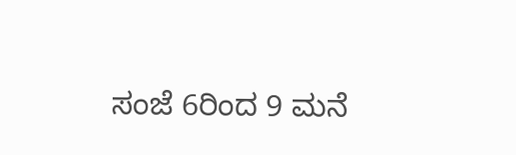ಸಂಜೆ 6ರಿಂದ 9 ಮನೆ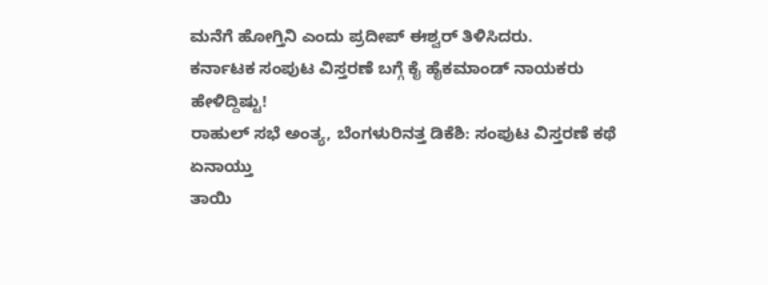ಮನೆಗೆ ಹೋಗ್ತಿನಿ ಎಂದು ಪ್ರದೀಪ್ ಈಶ್ವರ್ ತಿಳಿಸಿದರು.
ಕರ್ನಾಟಕ ಸಂಪುಟ ವಿಸ್ತರಣೆ ಬಗ್ಗೆ ಕೈ ಹೈಕಮಾಂಡ್ ನಾಯಕರು ಹೇಳಿದ್ದಿಷ್ಟು!
ರಾಹುಲ್ ಸಭೆ ಅಂತ್ಯ, ಬೆಂಗಳುರಿನತ್ತ ಡಿಕೆಶಿ: ಸಂಪುಟ ವಿಸ್ತರಣೆ ಕಥೆ ಏನಾಯ್ತು
ತಾಯಿ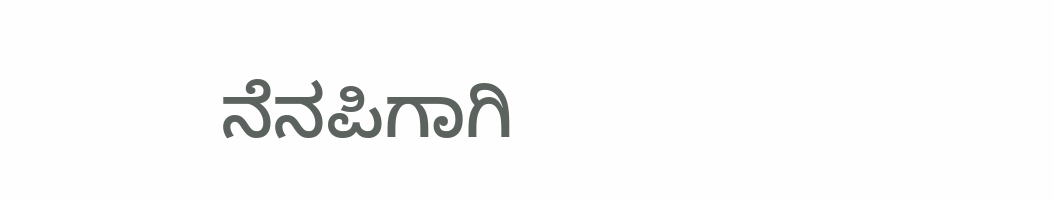ನೆನಪಿಗಾಗಿ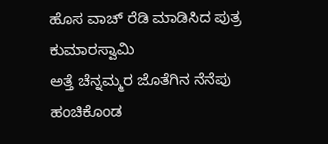ಹೊಸ ವಾಚ್ ರೆಡಿ ಮಾಡಿಸಿದ ಪುತ್ರ ಕುಮಾರಸ್ವಾಮಿ
ಅತ್ತೆ ಚೆನ್ನಮ್ಮರ ಜೊತೆಗಿನ ನೆನೆಪು ಹಂಚಿಕೊಂಡ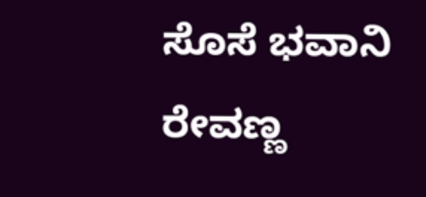ಸೊಸೆ ಭವಾನಿ ರೇವಣ್ಣ